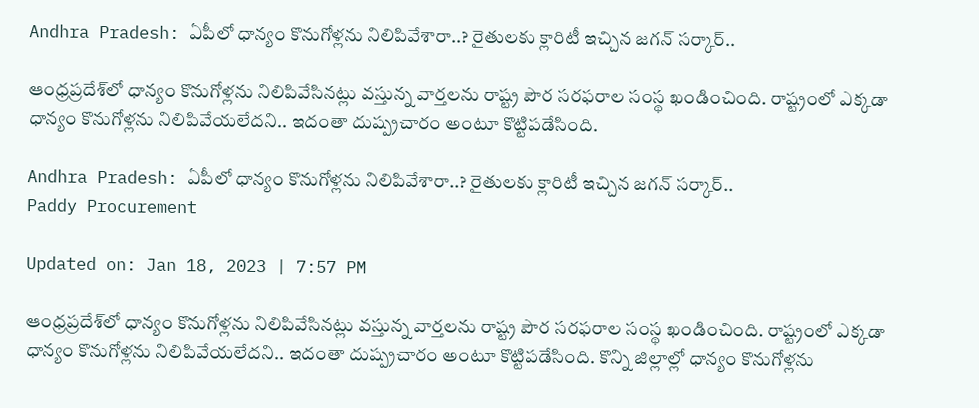Andhra Pradesh: ఏపీలో ధాన్యం కొనుగోళ్లను నిలిపివేశారా..? రైతులకు క్లారిటీ ఇచ్చిన జగన్‌ సర్కార్‌..

ఆంధ్రప్రదేశ్‌లో ధాన్యం కొనుగోళ్లను నిలిపివేసినట్లు వస్తున్న వార్తలను రాష్ట్ర పౌర సరఫరాల సంస్థ ఖండించింది. రాష్ట్రంలో ఎక్కడా ధాన్యం కొనుగోళ్లను నిలిపివేయలేదని.. ఇదంతా దుష్ప్రచారం అంటూ కొట్టిపడేసింది.

Andhra Pradesh: ఏపీలో ధాన్యం కొనుగోళ్లను నిలిపివేశారా..? రైతులకు క్లారిటీ ఇచ్చిన జగన్‌ సర్కార్‌..
Paddy Procurement

Updated on: Jan 18, 2023 | 7:57 PM

ఆంధ్రప్రదేశ్‌లో ధాన్యం కొనుగోళ్లను నిలిపివేసినట్లు వస్తున్న వార్తలను రాష్ట్ర పౌర సరఫరాల సంస్థ ఖండించింది. రాష్ట్రంలో ఎక్కడా ధాన్యం కొనుగోళ్లను నిలిపివేయలేదని.. ఇదంతా దుష్ప్రచారం అంటూ కొట్టిపడేసింది. కొన్ని జిల్లాల్లో ధాన్యం కొనుగోళ్లను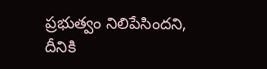ప్రభుత్వం నిలిపేసిందని, దీనికి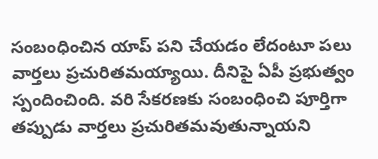సంబంధించిన యాప్‌ పని చేయడం లేదంటూ పలు వార్తలు ప్రచురితమయ్యాయి. దీనిపై ఏపీ ప్రభుత్వం స్పందించింది. వరి సేకరణకు సంబంధించి పూర్తిగా తప్పుడు వార్తలు ప్రచురితమవుతున్నాయని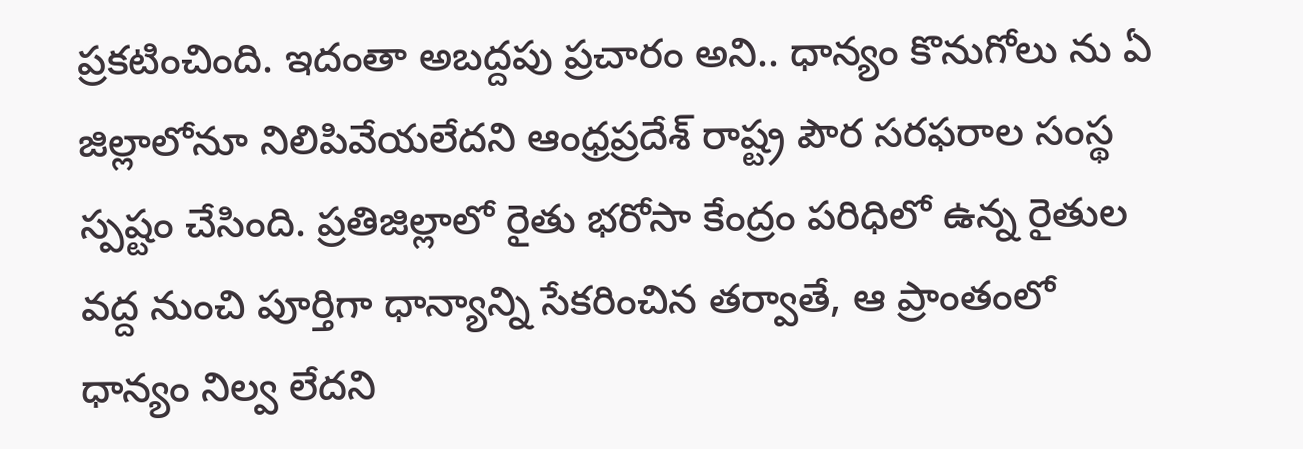ప్రకటించింది. ఇదంతా అబద్దపు ప్రచారం అని.. ధాన్యం కొనుగోలు ను ఏ జిల్లాలోనూ నిలిపివేయలేదని ఆంధ్రప్రదేశ్ రాష్ట్ర పౌర సరఫరాల సంస్థ స్పష్టం చేసింది. ప్రతిజిల్లాలో రైతు భరోసా కేంద్రం పరిధిలో ఉన్న రైతుల వద్ద నుంచి పూర్తిగా ధాన్యాన్ని సేకరించిన తర్వాతే, ఆ ప్రాంతంలో ధాన్యం నిల్వ లేదని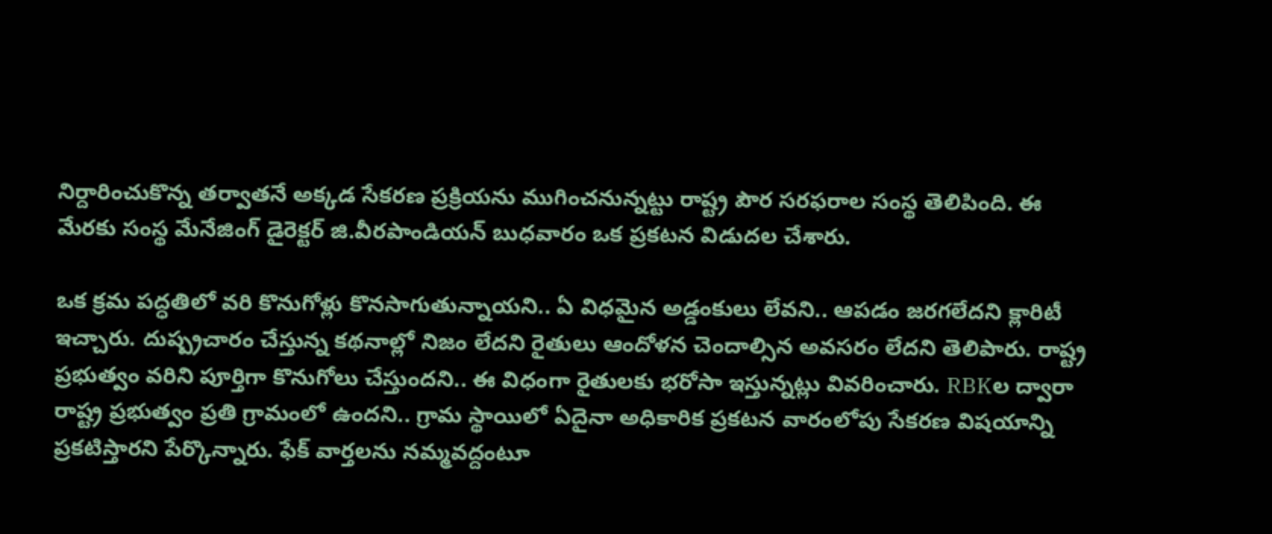నిర్దారించుకొన్న తర్వాతనే అక్కడ సేకరణ ప్రక్రియను ముగించనున్నట్టు రాష్ట్ర పౌర సరఫరాల సంస్థ తెలిపింది. ఈ మేరకు సంస్థ మేనేజింగ్ డైరెక్టర్ జి.వీరపాండియన్ బుధవారం ఒక ప్రకటన విడుదల చేశారు.

ఒక క్రమ పద్ధతిలో వరి కొనుగోళ్లు కొనసాగుతున్నాయని.. ఏ విధమైన అడ్డంకులు లేవని.. ఆపడం జరగలేదని క్లారిటీ ఇచ్చారు. దుష్ప్రచారం చేస్తున్న కథనాల్లో నిజం లేదని రైతులు ఆందోళన చెందాల్సిన అవసరం లేదని తెలిపారు. రాష్ట్ర ప్రభుత్వం వరిని పూర్తిగా కొనుగోలు చేస్తుందని.. ఈ విధంగా రైతులకు భరోసా ఇస్తున్నట్లు వివరించారు. RBKల ద్వారా రాష్ట్ర ప్రభుత్వం ప్రతి గ్రామంలో ఉందని.. గ్రామ స్థాయిలో ఏదైనా అధికారిక ప్రకటన వారంలోపు సేకరణ విషయాన్ని ప్రకటిస్తారని పేర్కొన్నారు. ఫేక్‌ వార్తలను నమ్మవద్దంటూ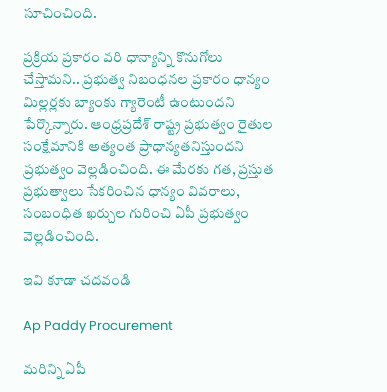సూచించింది.

ప్రక్రియ ప్రకారం వరి ధాన్యాన్ని కొనుగోలు చేస్తామని.. ప్రభుత్వ నిబంధనల ప్రకారం ధాన్యం మిల్లర్లకు బ్యాంకు గ్యారెంటీ ఉంటుందని పేర్కొన్నారు. ఆంధ్రప్రదేశ్ రాష్ట్ర ప్రభుత్వం రైతుల సంక్షేమానికి అత్యంత ప్రాధాన్యతనిస్తుందని ప్రభుత్వం వెల్లడించింది. ఈ మేరకు గత, ప్రస్తుత ప్రభుత్వాలు సేకరించిన ధాన్యం వివరాలు, సంబంధిత ఖర్చుల గురించి ఏపీ ప్రభుత్వం వెల్లడించింది.

ఇవి కూడా చదవండి

Ap Paddy Procurement

మరిన్ని ఏపీ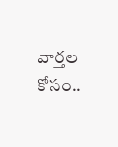వార్తల కోసం..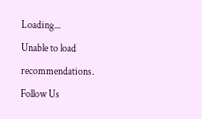Loading...
Unable to load recommendations.
Follow Us